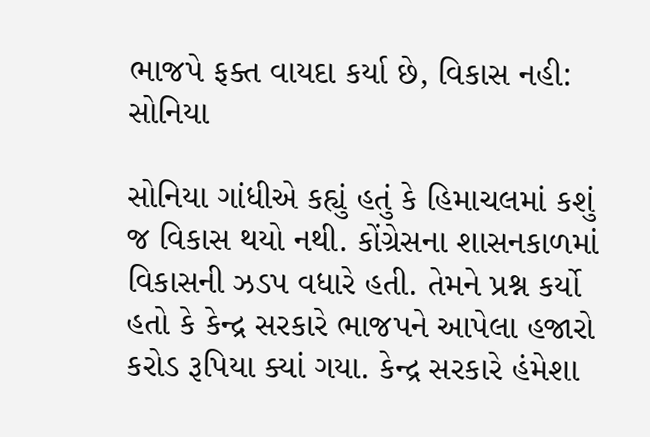ભાજપે ફક્ત વાયદા કર્યા છે, વિકાસ નહી: સોનિયા

સોનિયા ગાંધીએ કહ્યું હતું કે હિમાચલમાં કશું જ વિકાસ થયો નથી. કોંગ્રેસના શાસનકાળમાં વિકાસની ઝડપ વધારે હતી. તેમને પ્રશ્ન કર્યો હતો કે કેન્દ્ર સરકારે ભાજપને આપેલા હજારો કરોડ રૂપિયા ક્યાં ગયા. કેન્દ્ર સરકારે હંમેશા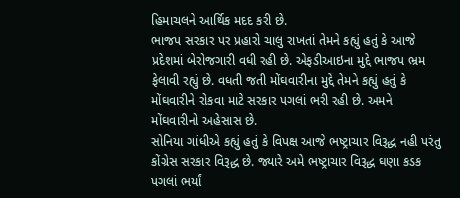હિમાચલને આર્થિક મદદ કરી છે.
ભાજપ સરકાર પર પ્રહારો ચાલુ રાખતાં તેમને કહ્યું હતું કે આજે પ્રદેશમાં બેરોજગારી વધી રહી છે. એફડીઆઇના મુદ્દે ભાજપ ભ્રમ ફેલાવી રહ્યું છે. વધતી જતી મોંઘવારીના મુદ્દે તેમને કહ્યું હતું કે મોંઘવારીને રોકવા માટે સરકાર પગલાં ભરી રહી છે. અમને મોંઘવારીનો અહેસાસ છે.
સોનિયા ગાંધીએ કહ્યું હતું કે વિપક્ષ આજે ભષ્ટ્રાચાર વિરૂદ્ધ નહી પરંતુ કોંગ્રેસ સરકાર વિરૂદ્ધ છે. જ્યારે અમે ભષ્ટ્રાચાર વિરૂદ્ધ ઘણા કડક પગલાં ભર્યાં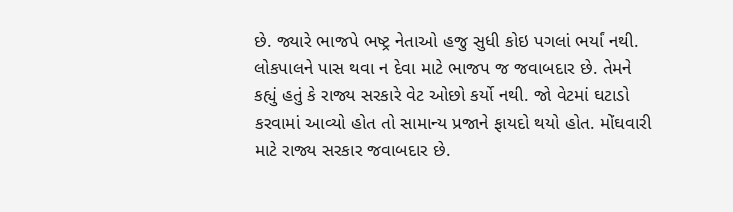છે. જ્યારે ભાજપે ભષ્ટ્ર નેતાઓ હજુ સુધી કોઇ પગલાં ભર્યાં નથી. લોકપાલને પાસ થવા ન દેવા માટે ભાજપ જ જવાબદાર છે. તેમને કહ્યું હતું કે રાજ્ય સરકારે વેટ ઓછો કર્યો નથી. જો વેટમાં ઘટાડો કરવામાં આવ્યો હોત તો સામાન્ય પ્રજાને ફાયદો થયો હોત. મોંઘવારી માટે રાજ્ય સરકાર જવાબદાર છે.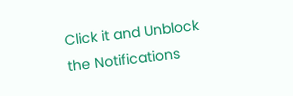Click it and Unblock the Notifications